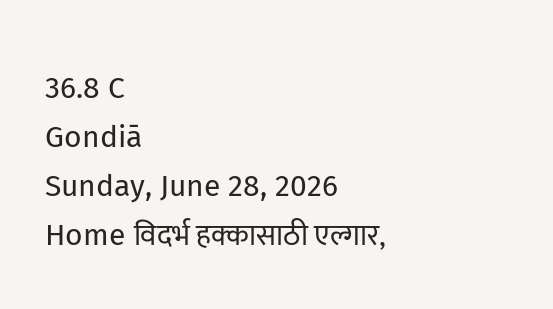36.8 C
Gondiā
Sunday, June 28, 2026
Home विदर्भ हक्कासाठी एल्गार,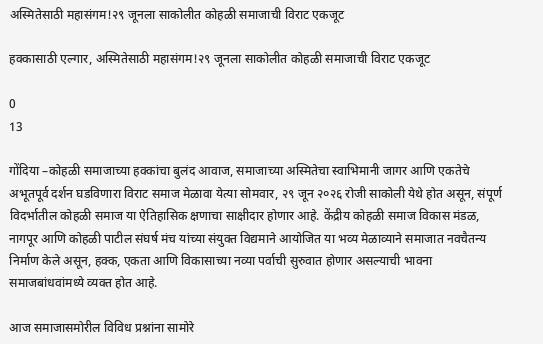अस्मितेसाठी महासंगम!२९ जूनला साकोलीत कोहळी समाजाची विराट एकजूट

हक्कासाठी एल्गार, अस्मितेसाठी महासंगम!२९ जूनला साकोलीत कोहळी समाजाची विराट एकजूट

0
13

गोंदिया –कोहळी समाजाच्या हक्कांचा बुलंद आवाज, समाजाच्या अस्मितेचा स्वाभिमानी जागर आणि एकतेचे अभूतपूर्व दर्शन घडविणारा विराट समाज मेळावा येत्या सोमवार, २९ जून २०२६ रोजी साकोली येथे होत असून, संपूर्ण विदर्भातील कोहळी समाज या ऐतिहासिक क्षणाचा साक्षीदार होणार आहे. केंद्रीय कोहळी समाज विकास मंडळ, नागपूर आणि कोहळी पाटील संघर्ष मंच यांच्या संयुक्त विद्यमाने आयोजित या भव्य मेळाव्याने समाजात नवचैतन्य निर्माण केले असून, हक्क, एकता आणि विकासाच्या नव्या पर्वाची सुरुवात होणार असल्याची भावना समाजबांधवांमध्ये व्यक्त होत आहे.

आज समाजासमोरील विविध प्रश्नांना सामोरे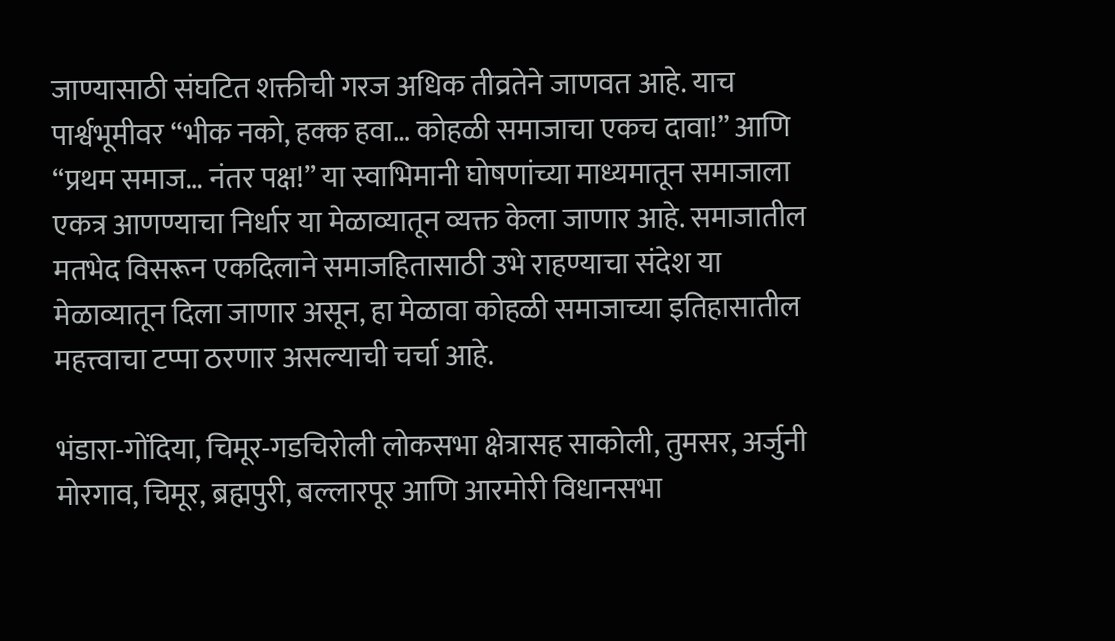जाण्यासाठी संघटित शक्तीची गरज अधिक तीव्रतेने जाणवत आहे. याच पार्श्वभूमीवर “भीक नको, हक्क हवा… कोहळी समाजाचा एकच दावा!” आणि “प्रथम समाज… नंतर पक्ष!” या स्वाभिमानी घोषणांच्या माध्यमातून समाजाला एकत्र आणण्याचा निर्धार या मेळाव्यातून व्यक्त केला जाणार आहे. समाजातील मतभेद विसरून एकदिलाने समाजहितासाठी उभे राहण्याचा संदेश या मेळाव्यातून दिला जाणार असून, हा मेळावा कोहळी समाजाच्या इतिहासातील महत्त्वाचा टप्पा ठरणार असल्याची चर्चा आहे.

भंडारा-गोंदिया, चिमूर-गडचिरोली लोकसभा क्षेत्रासह साकोली, तुमसर, अर्जुनी मोरगाव, चिमूर, ब्रह्मपुरी, बल्लारपूर आणि आरमोरी विधानसभा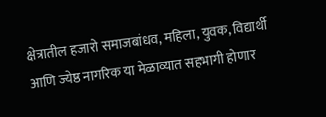क्षेत्रातील हजारो समाजबांधव, महिला, युवक, विद्यार्थी आणि ज्येष्ठ नागरिक या मेळाव्यात सहभागी होणार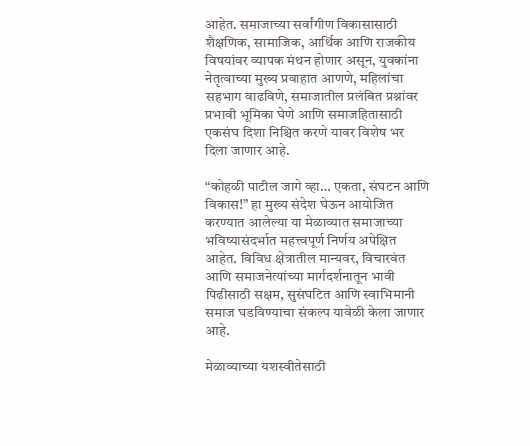आहेत. समाजाच्या सर्वांगीण विकासासाठी शैक्षणिक, सामाजिक, आर्थिक आणि राजकीय विषयांवर व्यापक मंथन होणार असून, युवकांना नेतृत्वाच्या मुख्य प्रवाहात आणणे, महिलांचा सहभाग वाढविणे, समाजातील प्रलंबित प्रश्नांवर प्रभावी भूमिका घेणे आणि समाजहितासाठी एकसंघ दिशा निश्चित करणे यावर विशेष भर दिला जाणार आहे.

“कोहळी पाटील जागे व्हा… एकता, संघटन आणि विकास!” हा मुख्य संदेश घेऊन आयोजित करण्यात आलेल्या या मेळाव्यात समाजाच्या भविष्यासंदर्भात महत्त्वपूर्ण निर्णय अपेक्षित आहेत. विविध क्षेत्रातील मान्यवर, विचारवंत आणि समाजनेत्यांच्या मार्गदर्शनातून भावी पिढीसाठी सक्षम, सुसंघटित आणि स्वाभिमानी समाज घडविण्याचा संकल्प यावेळी केला जाणार आहे.

मेळाव्याच्या यशस्वीतेसाठी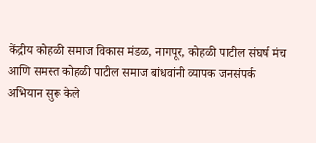केंद्रीय कोहळी समाज विकास मंडळ, नागपूर, कोहळी पाटील संघर्ष मंच आणि समस्त कोहळी पाटील समाज बांधवांनी व्यापक जनसंपर्क अभियान सुरू केले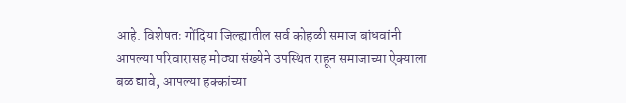आहे. विशेषतः गोंदिया जिल्ह्यातील सर्व कोहळी समाज बांधवांनी आपल्या परिवारासह मोठ्या संख्येने उपस्थित राहून समाजाच्या ऐक्याला बळ द्यावे, आपल्या हक्कांच्या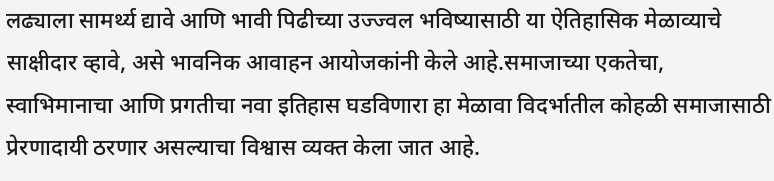लढ्याला सामर्थ्य द्यावे आणि भावी पिढीच्या उज्ज्वल भविष्यासाठी या ऐतिहासिक मेळाव्याचे साक्षीदार व्हावे, असे भावनिक आवाहन आयोजकांनी केले आहे.समाजाच्या एकतेचा, स्वाभिमानाचा आणि प्रगतीचा नवा इतिहास घडविणारा हा मेळावा विदर्भातील कोहळी समाजासाठी प्रेरणादायी ठरणार असल्याचा विश्वास व्यक्त केला जात आहे.